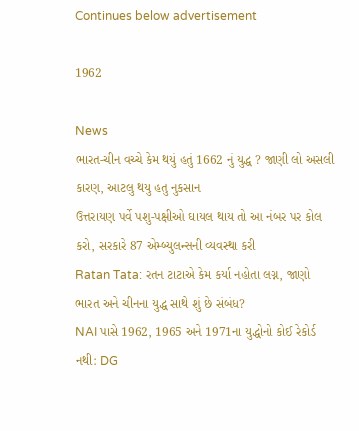Continues below advertisement

1962

News
ભારત-ચીન વચ્ચે કેમ થયું હતું 1662 નું યુદ્ધ ? જાણી લો અસલી કારણ, આટલુ થયુ હતુ નુકસાન
ઉત્તરાયણ પર્વે પશુ-પક્ષીઓ ઘાયલ થાય તો આ નંબર પર કોલ કરો, સરકારે 87 એમ્બ્યુલન્સની વ્યવસ્થા કરી
Ratan Tata: રતન ટાટાએ કેમ કર્યા નહોતા લગ્ન, જાણો ભારત અને ચીનના યુદ્ધ સાથે શું છે સંબંધ?
NAI પાસે 1962, 1965 અને 1971ના યુદ્ધોનો કોઈ રેકોર્ડ નથી: DG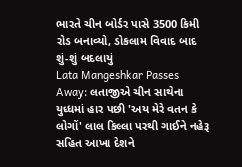ભારતે ચીન બોર્ડર પાસે 3500 કિમી રોડ બનાવ્યો, ડોકલામ વિવાદ બાદ શું-શું બદલાયું
Lata Mangeshkar Passes Away: લતાજીએ ચીન સાથેના યુધ્ધમાં હાર પછી 'અય મેરે વતન કે લોગોં' લાલ કિલ્લા પરથી ગાઈને નહેરૂ સહિત આખા દેશને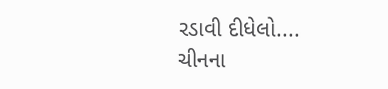રડાવી દીધેલો....
ચીનના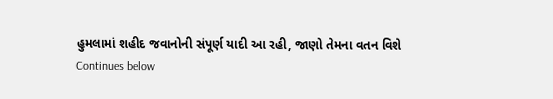હુમલામાં શહીદ જવાનોની સંપૂર્ણ યાદી આ રહી, જાણો તેમના વતન વિશે
Continues below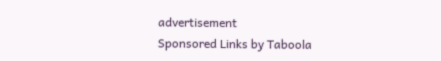advertisement
Sponsored Links by Taboola